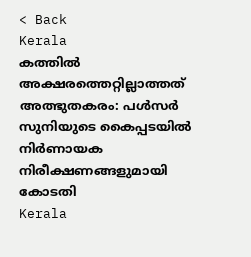< Back
Kerala
കത്തില്‍ അക്ഷരത്തെറ്റില്ലാത്തത് അത്ഭുതകരം: പള്‍സർ സുനിയുടെ കൈപ്പടയിൽ നിർണായക നിരീക്ഷണങ്ങളുമായി കോടതി
Kerala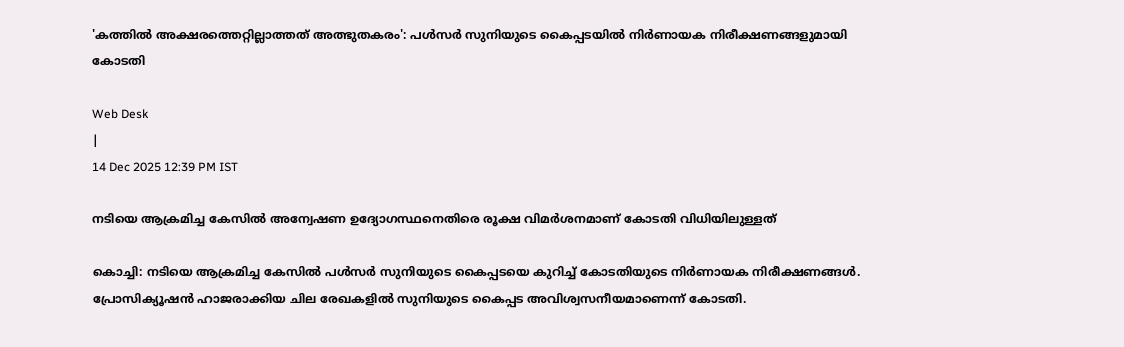'കത്തില്‍ അക്ഷരത്തെറ്റില്ലാത്തത് അത്ഭുതകരം': പള്‍സർ സുനിയുടെ കൈപ്പടയിൽ നിർണായക നിരീക്ഷണങ്ങളുമായി കോടതി

Web Desk
|
14 Dec 2025 12:39 PM IST

നടിയെ ആക്രമിച്ച കേസിൽ അന്വേഷണ ഉദ്യോഗസ്ഥനെതിരെ രൂക്ഷ വിമർശനമാണ് കോടതി വിധിയിലുള്ളത്

കൊച്ചി: നടിയെ ആക്രമിച്ച കേസിൽ പള്‍സർ സുനിയുടെ കൈപ്പടയെ കുറിച്ച് കോടതിയുടെ നിർണായക നിരീക്ഷണങ്ങള്‍. പ്രോസിക്യൂഷന്‍ ഹാജരാക്കിയ ചില രേഖകളില്‍ സുനിയുടെ കൈപ്പട അവിശ്വസനീയമാണെന്ന് കോടതി.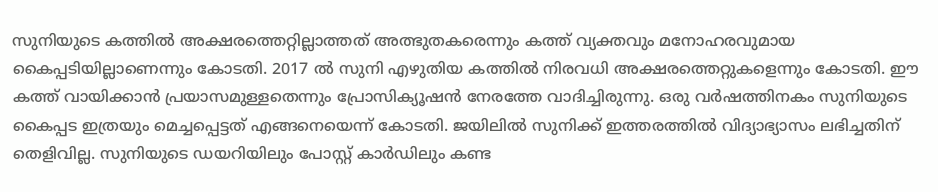സുനിയുടെ കത്തില്‍ അക്ഷരത്തെറ്റില്ലാത്തത് അത്ഭുതകരെന്നും കത്ത് വ്യക്തവും മനോഹരവുമായ കൈപ്പടിയില്ലാണെന്നും കോടതി. 2017 ല്‍ സുനി എഴുതിയ കത്തില്‍ നിരവധി അക്ഷരത്തെറ്റുകളെന്നും കോടതി. ഈ കത്ത് വായിക്കാന്‍ പ്രയാസമുള്ളതെന്നും പ്രോസിക്യൂഷന്‍ നേരത്തേ വാദിച്ചിരുന്നു. ഒരു വർഷത്തിനകം സുനിയുടെ കൈപ്പട ഇത്രയും മെച്ചപ്പെട്ടത് എങ്ങനെയെന്ന് കോടതി. ജയിലില്‍ സുനിക്ക് ഇത്തരത്തില്‍ വിദ്യാഭ്യാസം ലഭിച്ചതിന് തെളിവില്ല. സുനിയുടെ ഡയറിയിലും പോസ്റ്റ് കാർഡിലും കണ്ട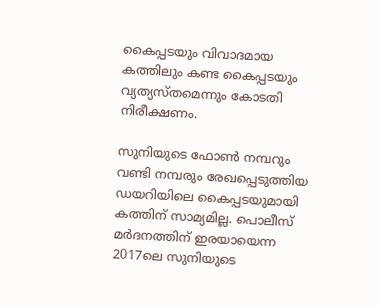കൈപ്പടയും വിവാദമായ കത്തിലും കണ്ട കൈപ്പടയും വ്യത്യസ്തമെന്നും കോടതി നിരീക്ഷണം.

സുനിയുടെ ഫോണ്‍ നമ്പറും വണ്ടി നമ്പരും രേഖപ്പെടുത്തിയ ഡയറിയിലെ കൈപ്പടയുമായി കത്തിന് സാമ്യമില്ല. പൊലീസ് മർദനത്തിന് ഇരയായെന്ന 2017ലെ സുനിയുടെ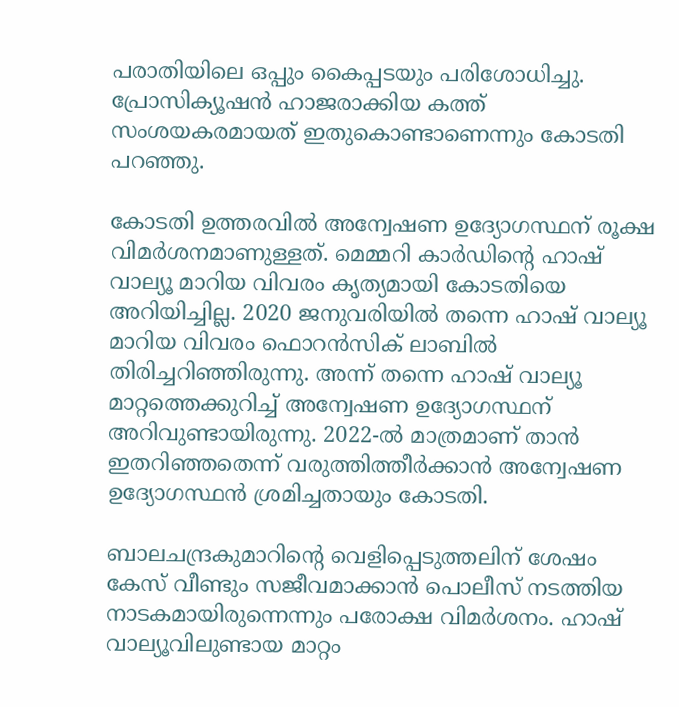പരാതിയിലെ ഒപ്പും കൈപ്പടയും പരിശോധിച്ചു. പ്രോസിക്യൂഷന്‍ ഹാജരാക്കിയ കത്ത് സംശയകരമായത് ഇതുകൊണ്ടാണെന്നും കോടതി പറഞ്ഞു.

കോടതി ഉത്തരവിൽ അന്വേഷണ ഉദ്യോഗസ്ഥന് രൂക്ഷ വിമർശനമാണുള്ളത്. മെമ്മറി കാർഡിന്റെ ഹാഷ് വാല്യൂ മാറിയ വിവരം കൃത്യമായി കോടതിയെ അറിയിച്ചില്ല. 2020 ജനുവരിയിൽ തന്നെ ഹാഷ് വാല്യൂ മാറിയ വിവരം ഫൊറൻസിക് ലാബിൽ തിരിച്ചറിഞ്ഞിരുന്നു. അന്ന് തന്നെ ഹാഷ് വാല്യൂ മാറ്റത്തെക്കുറിച്ച് അന്വേഷണ ഉദ്യോഗസ്ഥന് അറിവുണ്ടായിരുന്നു. 2022-ൽ മാത്രമാണ് താൻ ഇതറിഞ്ഞതെന്ന് വരുത്തിത്തീർക്കാൻ അന്വേഷണ ഉദ്യോഗസ്ഥൻ ശ്രമിച്ചതായും കോടതി.

ബാലചന്ദ്രകുമാറിന്റെ വെളിപ്പെടുത്തലിന് ശേഷം കേസ് വീണ്ടും സജീവമാക്കാൻ പൊലീസ് നടത്തിയ നാടകമായിരുന്നെന്നും പരോക്ഷ വിമർശനം. ഹാഷ് വാല്യൂവിലുണ്ടായ മാറ്റം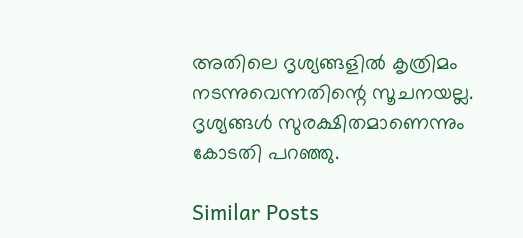അതിലെ ദൃശ്യങ്ങളിൽ കൃത്രിമം നടന്നുവെന്നതിന്റെ സൂചനയല്ല. ദൃശ്യങ്ങൾ സുരക്ഷിതമാണെന്നും കോടതി പറഞ്ഞു.

Similar Posts